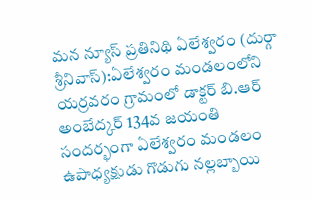మన న్యూస్ ప్రతినిథి ఏలేశ్వరం (దుర్గా శ్రీనివాస్):ఏలేశ్వరం మండలంలోని యర్రవరం గ్రామంలో డాక్టర్ బి.ఆర్ అంబేద్కర్ 134వ జయంతి సందర్భంగా ఏలేశ్వరం మండలం ఉపాధ్యక్షుడు గొడుగు నల్లబ్బాయి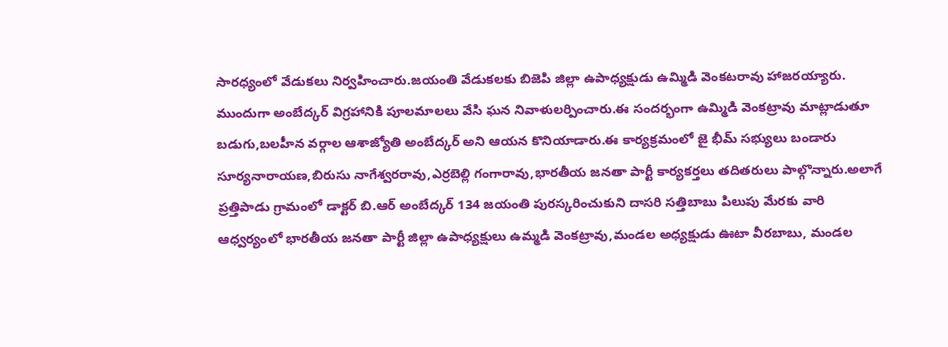సారధ్యంలో వేడుకలు నిర్వహించారు.జయంతి వేడుకలకు బిజెపి జిల్లా ఉపాధ్యక్షుడు ఉమ్మిడి వెంకటరావు హాజరయ్యారు. ముందుగా అంబేద్కర్ విగ్రహానికి పూలమాలలు వేసి ఘన నివాళులర్పించారు.ఈ సందర్భంగా ఉమ్మిడి వెంకట్రావు మాట్లాడుతూ బడుగు,బలహీన వర్గాల ఆశాజ్యోతి అంబేద్కర్ అని ఆయన కొనియాడారు.ఈ కార్యక్రమంలో జై భీమ్ సభ్యులు బండారు సూర్యనారాయణ,బిరుసు నాగేశ్వరరావు,ఎర్రబెల్లి గంగారావు,భారతీయ జనతా పార్టీ కార్యకర్తలు తదితరులు పాల్గొన్నారు.అలాగే ప్రత్తిపాడు గ్రామంలో డాక్టర్ బి.ఆర్ అంబేద్కర్ 134 జయంతి పురస్కరించుకుని దాసరి సత్తిబాబు పిలుపు మేరకు వారి ఆధ్వర్యంలో భారతీయ జనతా పార్టీ జిల్లా ఉపాధ్యక్షులు ఉమ్మడి వెంకట్రావు,మండల అధ్యక్షుడు ఊటా వీరబాబు, మండల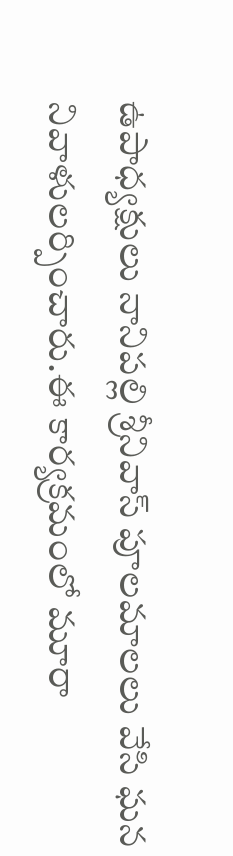ఉపాధ్యక్షులు నానిపల్లి శ్రీనివాస్ పూలమాలలు వేసి ఘన నివాళులర్పించారు.ఈ కార్యక్రమంలో మూరా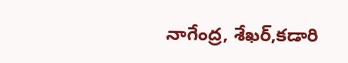నాగేంద్ర, శేఖర్,కడారి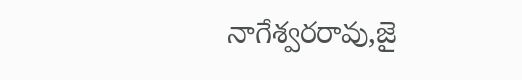నాగేశ్వరరావు,జై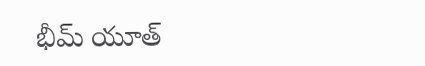భీమ్ యూత్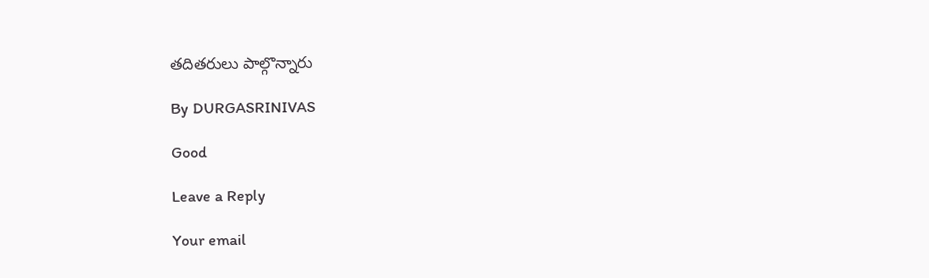తదితరులు పాల్గొన్నారు

By DURGASRINIVAS

Good

Leave a Reply

Your email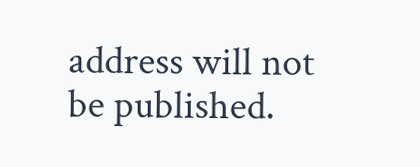address will not be published.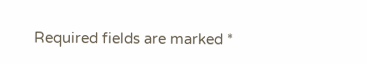Required fields are marked *